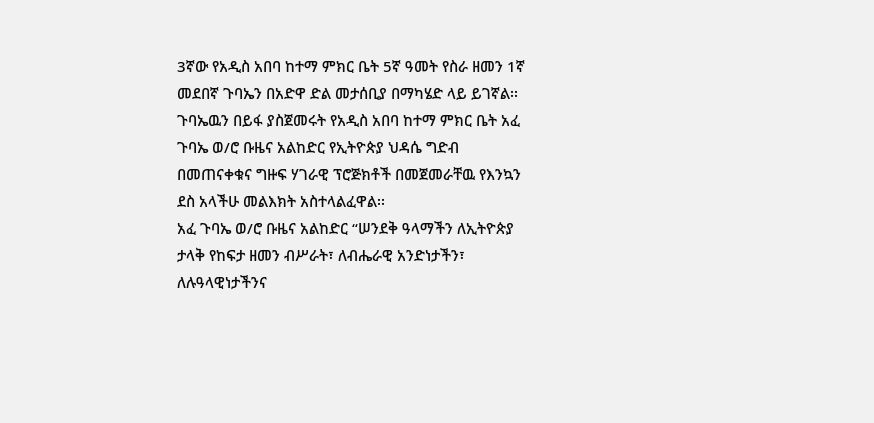3ኛው የአዲስ አበባ ከተማ ምክር ቤት 5ኛ ዓመት የስራ ዘመን 1ኛ መደበኛ ጉባኤን በአድዋ ድል መታሰቢያ በማካሄድ ላይ ይገኛል፡፡
ጉባኤዉን በይፋ ያስጀመሩት የአዲስ አበባ ከተማ ምክር ቤት አፈ ጉባኤ ወ/ሮ ቡዜና አልከድር የኢትዮጵያ ህዳሴ ግድብ በመጠናቀቁና ግዙፍ ሃገራዊ ፕሮጅክቶች በመጀመራቸዉ የእንኳን ደስ አላችሁ መልእክት አስተላልፈዋል፡፡
አፈ ጉባኤ ወ/ሮ ቡዜና አልከድር “ሠንደቅ ዓላማችን ለኢትዮጵያ ታላቅ የከፍታ ዘመን ብሥራት፣ ለብሔራዊ አንድነታችን፣ ለሉዓላዊነታችንና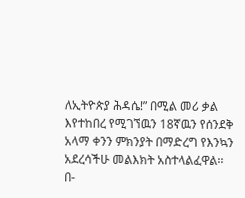ለኢትዮጵያ ሕዳሴ!” በሚል መሪ ቃል እየተከበረ የሚገኘዉን 18ኛዉን የሰንደቅ አላማ ቀንን ምክንያት በማድረግ የእንኳን አደረሳችሁ መልእክት አስተላልፈዋል፡፡
በ-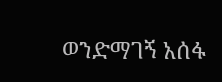ወንድማገኝ አሰፋ